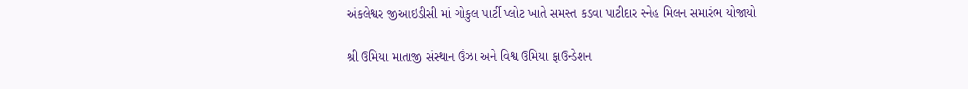અંકલેશ્વર જીઆઇડીસી માં ગોકુલ પાર્ટી પ્લોટ ખાતે સમસ્ત કડવા પાટીદાર સ્નેહ મિલન સમારંભ યોજાયો

શ્રી ઉમિયા માતાજી સંસ્થાન ઉંઝા અને વિશ્વ ઉમિયા ફાઉન્ડેશન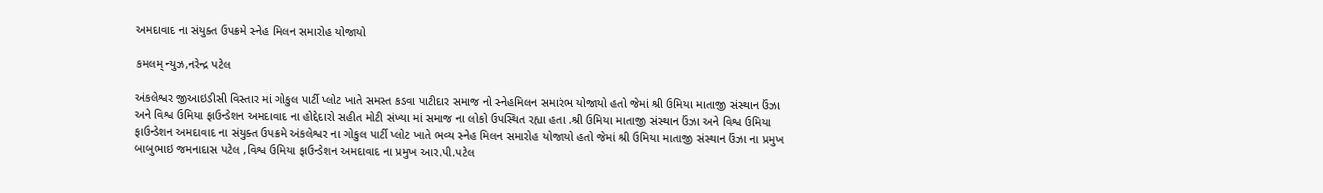અમદાવાદ ના સંયુક્ત ઉપક્રમે સ્નેહ મિલન સમારોહ યોજાયો

કમલમ્ ન્યુઝ,નરેન્દ્ર પટેલ

અંકલેશ્વર જીઆઇડીસી વિસ્તાર માં ગોકુલ પાર્ટી પ્લોટ ખાતે સમસ્ત કડવા પાટીદાર સમાજ નો સ્નેહમિલન સમારંભ યોજાયો હતો જેમાં શ્રી ઉમિયા માતાજી સંસ્થાન ઉંઝા અને વિશ્વ ઉમિયા ફાઉન્ડેશન અમદાવાદ ના હોદ્દેદારો સહીત મોટી સંખ્યા માં સમાજ ના લોકો ઉપસ્થિત રહ્યા હતા .શ્રી ઉમિયા માતાજી સંસ્થાન ઉંઝા અને વિશ્વ ઉમિયા ફાઉન્ડેશન અમદાવાદ ના સંયુક્ત ઉપક્રમે અંકલેશ્વર ના ગોકુલ પાર્ટી પ્લોટ ખાતે ભવ્ય સ્નેહ મિલન સમારોહ યોજાયો હતો જેમાં શ્રી ઉમિયા માતાજી સંસ્થાન ઉંઝા ના પ્રમુખ બાબુભાઇ જમનાદાસ પટેલ ,વિશ્વ ઉમિયા ફાઉન્ડેશન અમદાવાદ ના પ્રમુખ આર.પી.પટેલ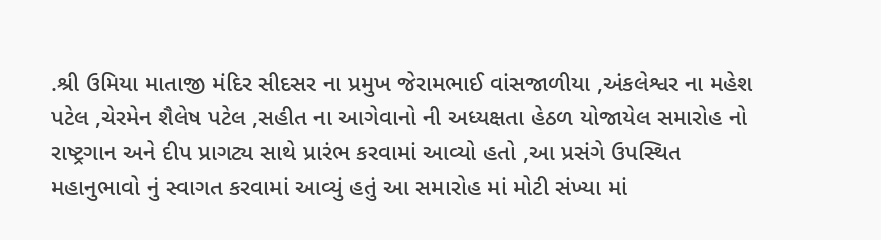.શ્રી ઉમિયા માતાજી મંદિર સીદસર ના પ્રમુખ જેરામભાઈ વાંસજાળીયા ,અંકલેશ્વર ના મહેશ પટેલ ,ચેરમેન શૈલેષ પટેલ ,સહીત ના આગેવાનો ની અધ્યક્ષતા હેઠળ યોજાયેલ સમારોહ નો રાષ્ટ્રગાન અને દીપ પ્રાગટ્ય સાથે પ્રારંભ કરવામાં આવ્યો હતો ,આ પ્રસંગે ઉપસ્થિત મહાનુભાવો નું સ્વાગત કરવામાં આવ્યું હતું આ સમારોહ માં મોટી સંખ્યા માં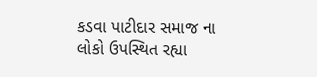કડવા પાટીદાર સમાજ ના લોકો ઉપસ્થિત રહ્યા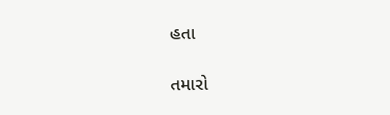હતા

તમારો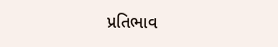પ્રતિભાવ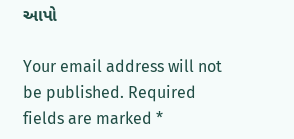આપો

Your email address will not be published. Required fields are marked *